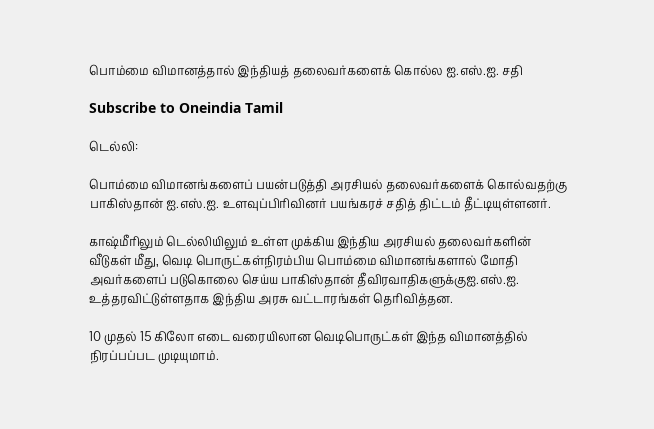பொம்மை விமானத்தால் இந்தியத் தலைவர்களைக் கொல்ல ஐ.எஸ்.ஐ. சதி

Subscribe to Oneindia Tamil

டெல்லி:

பொம்மை விமானங்களைப் பயன்படுத்தி அரசியல் தலைவர்களைக் கொல்வதற்கு பாகிஸ்தான் ஐ.எஸ்.ஐ. உளவுப்பிரிவினர் பயங்கரச் சதித் திட்டம் தீட்டியுள்ளனர்.

காஷ்மீரிலும் டெல்லியிலும் உள்ள முக்கிய இந்திய அரசியல் தலைவர்களின் வீடுகள் மீது, வெடி பொருட்கள்நிரம்பிய பொம்மை விமானங்களால் மோதி அவர்களைப் படுகொலை செய்ய பாகிஸ்தான் தீவிரவாதிகளுக்குஐ.எஸ்.ஐ. உத்தரவிட்டுள்ளதாக இந்திய அரசு வட்டாரங்கள் தெரிவித்தன.

10 முதல் 15 கிலோ எடை வரையிலான வெடிபொருட்கள் இந்த விமானத்தில் நிரப்பப்பட முடியுமாம்.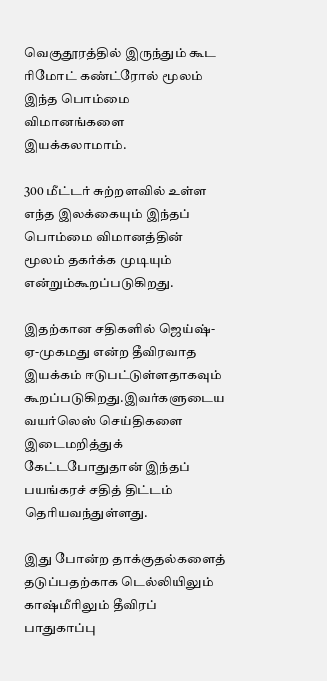வெகுதூரத்தில் இருந்தும் கூட ரிமோட் கண்ட்ரோல் மூலம் இந்த பொம்மை விமானங்களை இயக்கலாமாம்.

300 மீட்டர் சுற்றளவில் உள்ள எந்த இலக்கையும் இந்தப் பொம்மை விமானத்தின் மூலம் தகர்க்க முடியும் என்றும்கூறப்படுகிறது.

இதற்கான சதிகளில் ஜெய்ஷ்-ஏ-முகமது என்ற தீவிரவாத இயக்கம் ஈடுபட்டுள்ளதாகவும் கூறப்படுகிறது.இவர்களுடைய வயர்லெஸ் செய்திகளை இடைமறித்துக் கேட்டபோதுதான் இந்தப் பயங்கரச் சதித் திட்டம் தெரியவந்துள்ளது.

இது போன்ற தாக்குதல்களைத் தடுப்பதற்காக டெல்லியிலும் காஷ்மீரிலும் தீவிரப் பாதுகாப்பு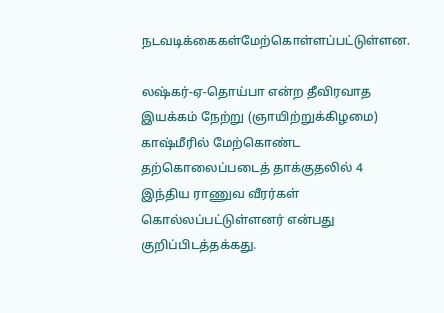நடவடிக்கைகள்மேற்கொள்ளப்பட்டுள்ளன.

லஷ்கர்-ஏ-தொய்பா என்ற தீவிரவாத இயக்கம் நேற்று (ஞாயிற்றுக்கிழமை) காஷ்மீரில் மேற்கொண்ட தற்கொலைப்படைத் தாக்குதலில் 4 இந்திய ராணுவ வீரர்கள் கொல்லப்பட்டுள்ளனர் என்பது குறிப்பிடத்தக்கது.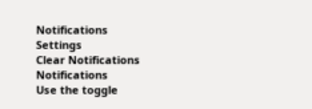Notifications
Settings
Clear Notifications
Notifications
Use the toggle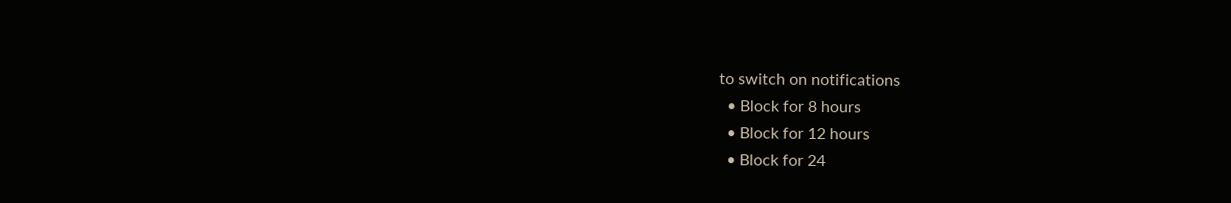to switch on notifications
  • Block for 8 hours
  • Block for 12 hours
  • Block for 24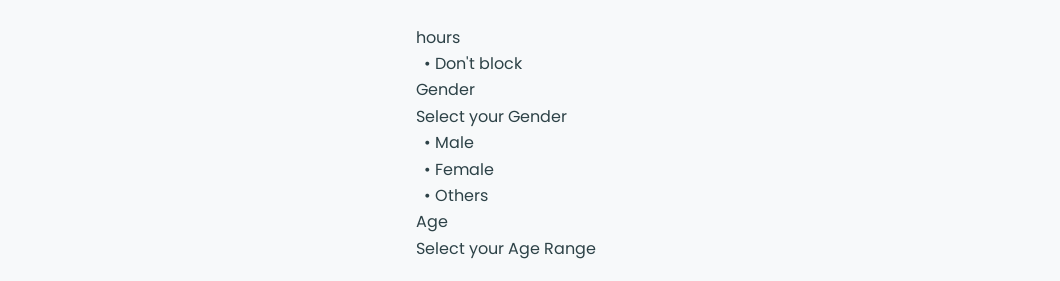hours
  • Don't block
Gender
Select your Gender
  • Male
  • Female
  • Others
Age
Select your Age Range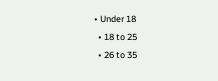• Under 18
  • 18 to 25
  • 26 to 35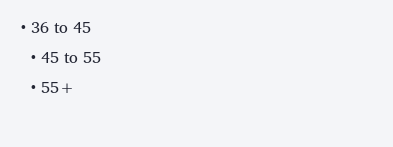• 36 to 45
  • 45 to 55
  • 55+